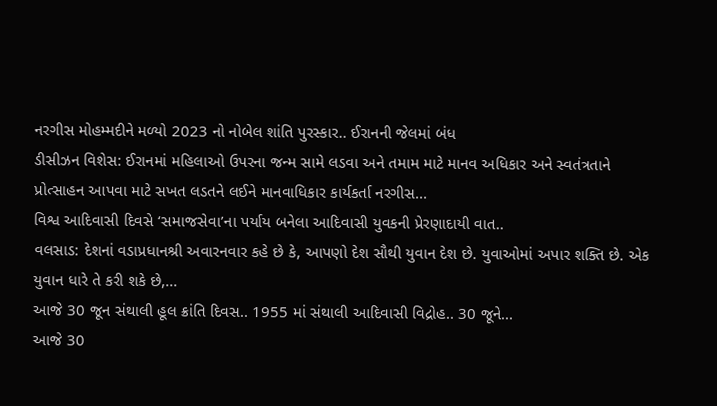નરગીસ મોહમ્મદીને મળ્યો 2023 નો નોબેલ શાંતિ પુરસ્કાર.. ઈરાનની જેલમાં બંધ
ડીસીઝન વિશેસ: ઈરાનમાં મહિલાઓ ઉપરના જન્મ સામે લડવા અને તમામ માટે માનવ અધિકાર અને સ્વતંત્રતાને પ્રોત્સાહન આપવા માટે સખત લડતને લઈને માનવાધિકાર કાર્યકર્તા નરગીસ...
વિશ્વ આદિવાસી દિવસે ‘સમાજસેવા’ના પર્યાય બનેલા આદિવાસી યુવકની પ્રેરણાદાયી વાત..
વલસાડ: દેશનાં વડાપ્રધાનશ્રી અવારનવાર કહે છે કે, આપણો દેશ સૌથી યુવાન દેશ છે. યુવાઓમાં અપાર શક્તિ છે. એક યુવાન ધારે તે કરી શકે છે,...
આજે 30 જૂન સંથાલી હૂલ ક્રાંતિ દિવસ.. 1955 માં સંથાલી આદિવાસી વિદ્રોહ.. 30 જૂને...
આજે 30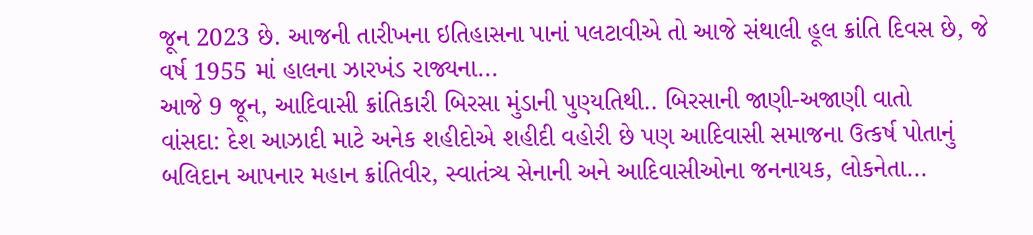જૂન 2023 છે. આજની તારીખના ઇતિહાસના પાનાં પલટાવીએ તો આજે સંથાલી હૂલ ક્રાંતિ દિવસ છે, જે વર્ષ 1955 માં હાલના ઝારખંડ રાજ્યના...
આજે 9 જૂન, આદિવાસી ક્રાંતિકારી બિરસા મુંડાની પુણ્યતિથી.. બિરસાની જાણી-અજાણી વાતો
વાંસદા: દેશ આઝાદી માટે અનેક શહીદોએ શહીદી વહોરી છે પણ આદિવાસી સમાજના ઉત્કર્ષ પોતાનું બલિદાન આપનાર મહાન ક્રાંતિવીર, સ્વાતંત્ર્ય સેનાની અને આદિવાસીઓના જનનાયક, લોકનેતા...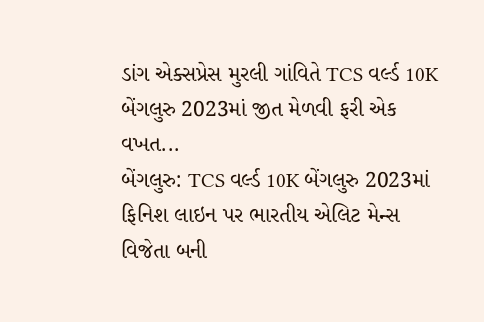ડાંગ એક્સપ્રેસ મુરલી ગાંવિતે TCS વર્લ્ડ 10K બેંગલુરુ 2023માં જીત મેળવી ફરી એક વખત...
બેંગલુરુ: TCS વર્લ્ડ 10K બેંગલુરુ 2023માં ફિનિશ લાઇન પર ભારતીય એલિટ મેન્સ વિજેતા બની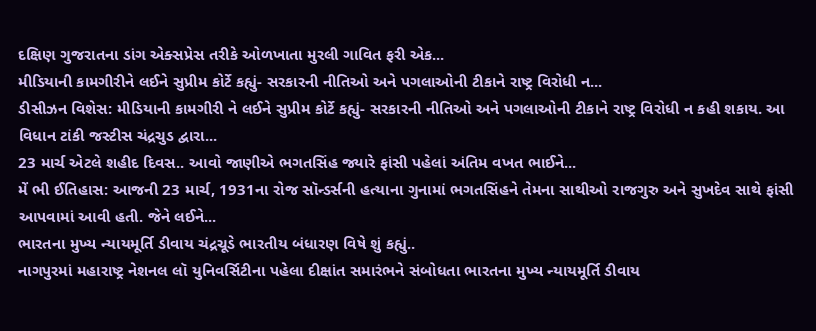દક્ષિણ ગુજરાતના ડાંગ એક્સપ્રેસ તરીકે ઓળખાતા મુરલી ગાવિત ફરી એક...
મીડિયાની કામગીરીને લઈને સુપ્રીમ કોર્ટે કહ્યું- સરકારની નીતિઓ અને પગલાઓની ટીકાને રાષ્ટ્ર વિરોધી ન...
ડીસીઝન વિશેસ: મીડિયાની કામગીરી ને લઈને સુપ્રીમ કોર્ટે કહ્યું- સરકારની નીતિઓ અને પગલાઓની ટીકાને રાષ્ટ્ર વિરોધી ન કહી શકાય. આ વિધાન ટાંકી જસ્ટીસ ચંદ્રચુડ દ્વારા...
23 માર્ચ એટલે શહીદ દિવસ.. આવો જાણીએ ભગતસિંહ જ્યારે ફાંસી પહેલાં અંતિમ વખત ભાઈને...
મેં ભી ઈતિહાસ: આજની 23 માર્ચ, 1931ના રોજ સૉન્ડર્સની હત્યાના ગુનામાં ભગતસિંહને તેમના સાથીઓ રાજગુરુ અને સુખદેવ સાથે ફાંસી આપવામાં આવી હતી. જેને લઈને...
ભારતના મુખ્ય ન્યાયમૂર્તિ ડીવાય ચંદ્રચૂડે ભારતીય બંધારણ વિષે શું કહ્યું..
નાગપુરમાં મહારાષ્ટ્ર નેશનલ લૉ યુનિવર્સિટીના પહેલા દીક્ષાંત સમારંભને સંબોધતા ભારતના મુખ્ય ન્યાયમૂર્તિ ડીવાય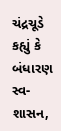ચંદ્રચૂડે કહ્યું કે બંધારણ સ્વ-શાસન,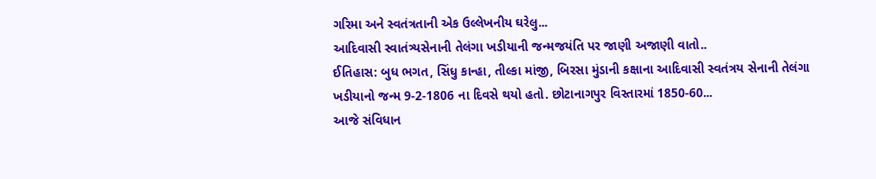ગરિમા અને સ્વતંત્રતાની એક ઉલ્લેખનીય ઘરેલુ...
આદિવાસી સ્વાતંત્ર્યસેનાની તેલંગા ખડીયાની જન્મજયંતિ પર જાણી અજાણી વાતો..
ઈતિહાસ: બુધ ભગત, સિંધુ કાન્હા, તીલ્કા માંજી, બિરસા મુંડાની કક્ષાના આદિવાસી સ્વતંત્રય સેનાની તેલંગા ખડીયાનો જન્મ 9-2-1806 ના દિવસે થયો હતો. છોટાનાગપુર વિસ્તારમાં 1850-60...
આજે સંવિધાન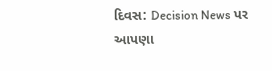દિવસ: Decision News પર આપણા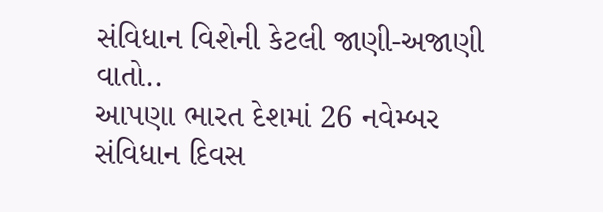સંવિધાન વિશેની કેટલી જાણી-અજાણી વાતો..
આપણા ભારત દેશમાં 26 નવેમ્બર સંવિધાન દિવસ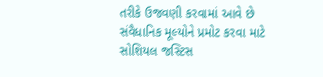તરીકે ઉજવણી કરવામાં આવે છે સંવૈધાનિક મૂલ્યોને પ્રમોટ કરવા માટે સોશિયલ જસ્ટિસ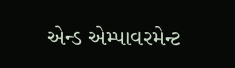એન્ડ એમ્પાવરમેન્ટ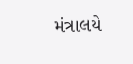મંત્રાલયે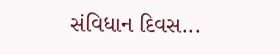સંવિધાન દિવસ...